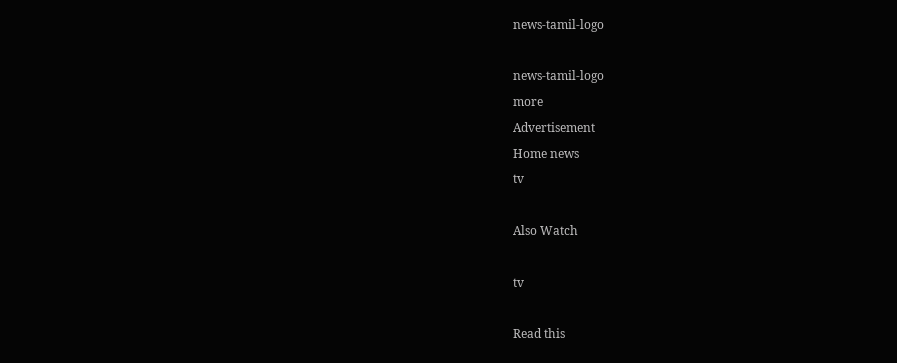news-tamil-logo

news-tamil-logo
more
Advertisement
Home news
tv

Also Watch

tv

Read this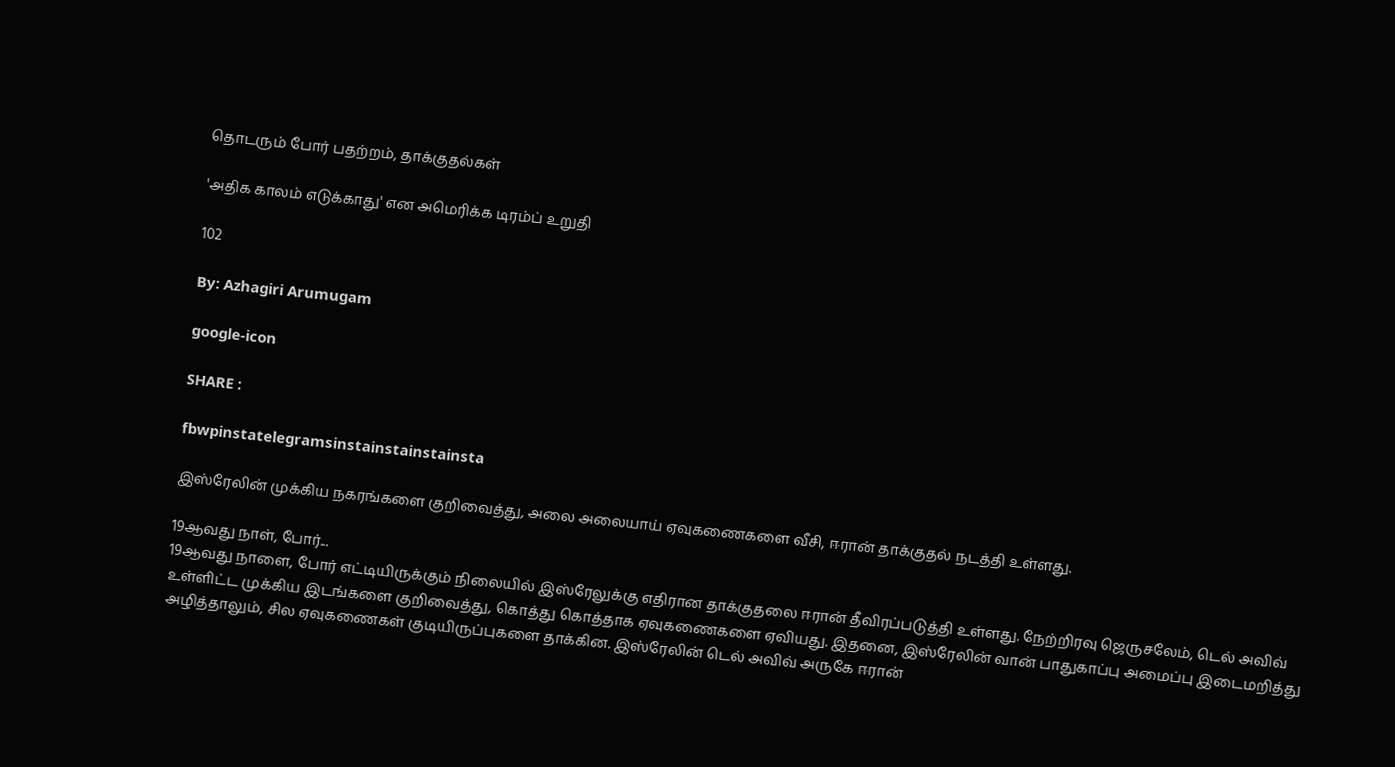தொடரும் போர் பதற்றம், தாக்குதல்கள்

'அதிக காலம் எடுக்காது' என அமெரிக்க டிரம்ப் உறுதி

102

By: Azhagiri Arumugam

google-icon

SHARE :

fbwpinstatelegramsinstainstainstainsta

இஸ்ரேலின் முக்கிய நகரங்களை குறிவைத்து, அலை அலையாய் ஏவுகணைகளை வீசி, ஈரான் தாக்குதல் நடத்தி உள்ளது.

19ஆவது நாள், போர்...
19ஆவது நாளை, போர் எட்டியிருக்கும் நிலையில் இஸ்ரேலுக்கு எதிரான தாக்குதலை ஈரான் தீவிரப்படுத்தி உள்ளது. நேற்றிரவு ஜெருசலேம், டெல் அவிவ் உள்ளிட்ட முக்கிய இடங்களை குறிவைத்து, கொத்து கொத்தாக ஏவுகணைகளை ஏவியது. இதனை, இஸ்ரேலின் வான் பாதுகாப்பு அமைப்பு இடைமறித்து அழித்தாலும், சில ஏவுகணைகள் குடியிருப்புகளை தாக்கின. இஸ்ரேலின் டெல் அவிவ் அருகே ஈரான்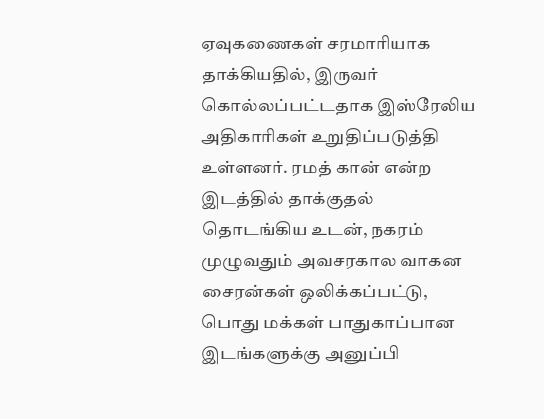ஏவுகணைகள் சரமாரியாக தாக்கியதில், இருவர் கொல்லப்பட்டதாக இஸ்ரேலிய அதிகாரிகள் உறுதிப்படுத்தி உள்ளனர். ரமத் கான் என்ற இடத்தில் தாக்குதல் தொடங்கிய உடன், நகரம் முழுவதும் அவசரகால வாகன சைரன்கள் ஒலிக்கப்பட்டு, பொது மக்கள் பாதுகாப்பான இடங்களுக்கு அனுப்பி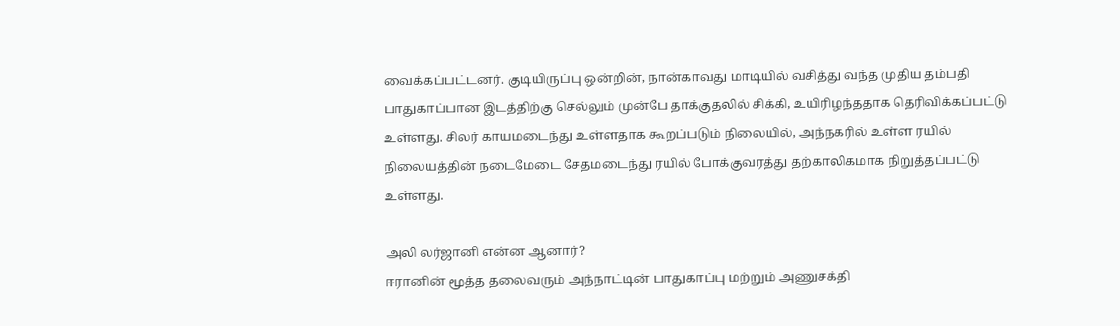வைக்கப்பட்டனர். குடியிருப்பு ஒன்றின், நான்காவது மாடியில் வசித்து வந்த முதிய தம்பதி பாதுகாப்பான இடத்திற்கு செல்லும் முன்பே தாக்குதலில் சிக்கி, உயிரிழந்ததாக தெரிவிக்கப்பட்டு உள்ளது. சிலர் காயமடைந்து உள்ளதாக கூறப்படும் நிலையில், அந்நகரில் உள்ள ரயில் நிலையத்தின் நடைமேடை சேதமடைந்து ரயில் போக்குவரத்து தற்காலிகமாக நிறுத்தப்பட்டு உள்ளது.

அலி லர்ஜானி என்ன ஆனார்?
ஈரானின் மூத்த தலைவரும் அந்நாட்டின் பாதுகாப்பு மற்றும் அணுசக்தி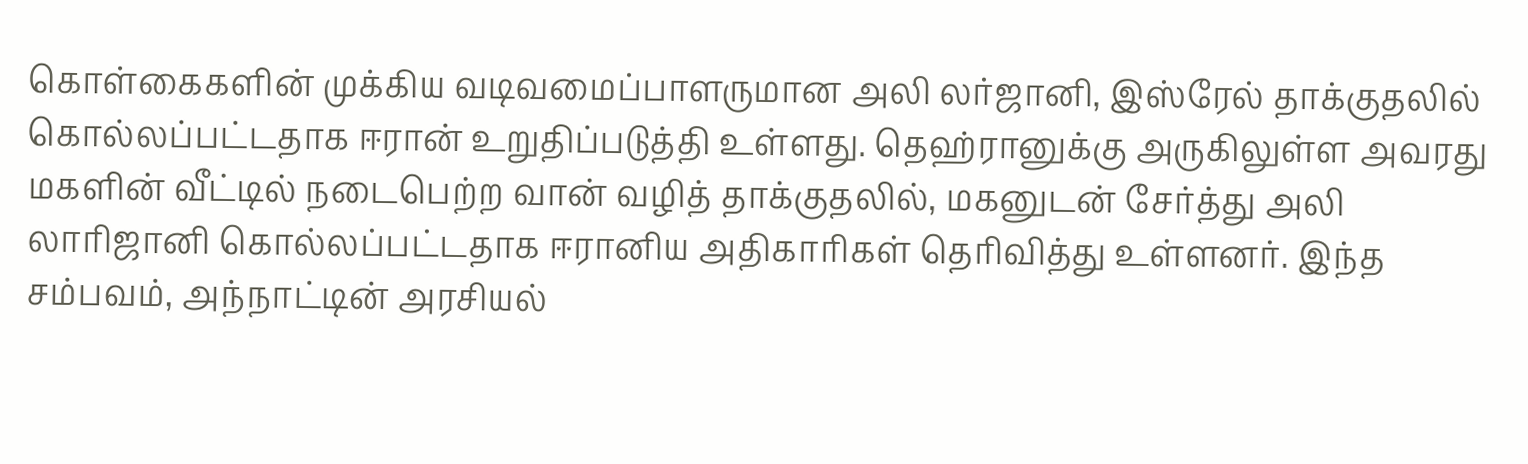கொள்கைகளின் முக்கிய வடிவமைப்பாளருமான அலி லர்ஜானி, இஸ்ரேல் தாக்குதலில் கொல்லப்பட்டதாக ஈரான் உறுதிப்படுத்தி உள்ளது. தெஹ்ரானுக்கு அருகிலுள்ள அவரது மகளின் வீட்டில் நடைபெற்ற வான் வழித் தாக்குதலில், மகனுடன் சேர்த்து அலி லாரிஜானி கொல்லப்பட்டதாக ஈரானிய அதிகாரிகள் தெரிவித்து உள்ளனர். இந்த சம்பவம், அந்நாட்டின் அரசியல்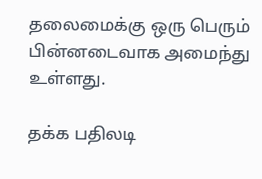தலைமைக்கு ஒரு பெரும் பின்னடைவாக அமைந்து உள்ளது.

தக்க பதிலடி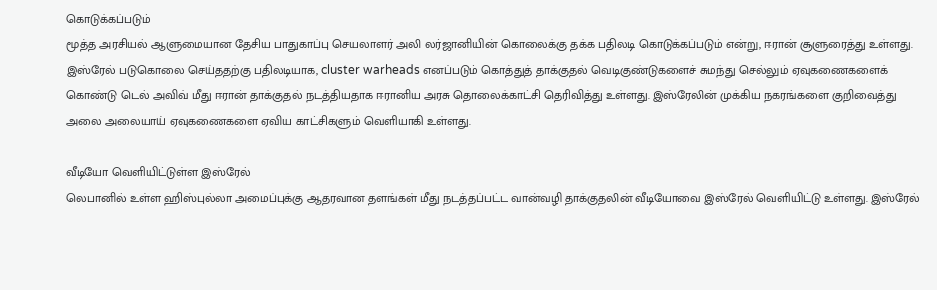கொடுக்கப்படும்
மூத்த அரசியல் ஆளுமையான தேசிய பாதுகாப்பு செயலாளர் அலி லர்ஜானியின் கொலைக்கு தக்க பதிலடி கொடுக்கப்படும் என்று, ஈரான் சூளுரைத்து உள்ளது. இஸ்ரேல் படுகொலை செய்ததற்கு பதிலடியாக, cluster warheads எனப்படும் கொத்துத் தாக்குதல் வெடிகுண்டுகளைச் சுமந்து செல்லும் ஏவுகணைகளைக் கொண்டு டெல் அவிவ் மீது ஈரான் தாக்குதல் நடத்தியதாக ஈரானிய அரசு தொலைக்காட்சி தெரிவித்து உள்ளது. இஸ்ரேலின் முக்கிய நகரங்களை குறிவைத்து அலை அலையாய் ஏவுகணைகளை ஏவிய காட்சிகளும் வெளியாகி உள்ளது.

வீடியோ வெளியிட்டுள்ள இஸ்ரேல்
லெபானில் உள்ள ஹிஸ்புல்லா அமைப்புக்கு ஆதரவான தளங்கள் மீது நடத்தப்பட்ட வான்வழி தாக்குதலின் வீடியோவை இஸ்ரேல் வெளியிட்டு உள்ளது. இஸ்ரேல்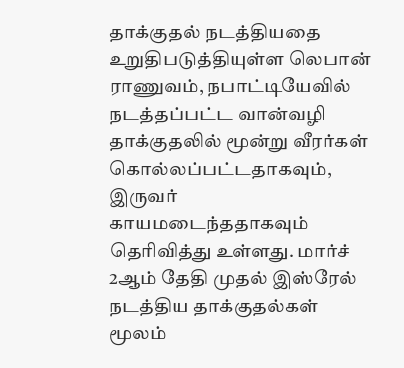தாக்குதல் நடத்தியதை உறுதிபடுத்தியுள்ள லெபான் ராணுவம், நபாட்டியேவில் நடத்தப்பட்ட வான்வழி தாக்குதலில் மூன்று வீரர்கள் கொல்லப்பட்டதாகவும், இருவர் காயமடைந்ததாகவும் தெரிவித்து உள்ளது. மார்ச் 2ஆம் தேதி முதல் இஸ்ரேல் நடத்திய தாக்குதல்கள் மூலம்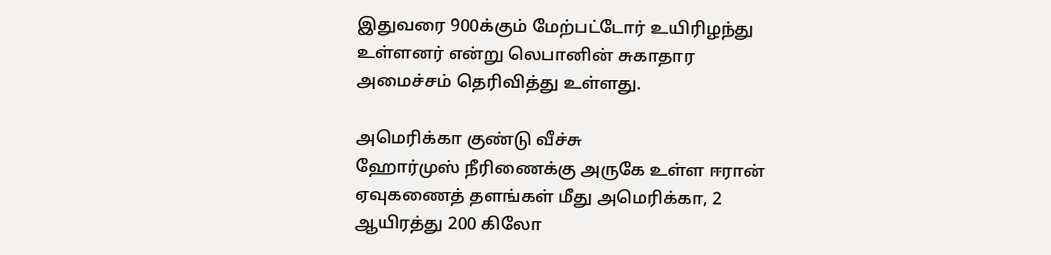இதுவரை 900க்கும் மேற்பட்டோர் உயிரிழந்து உள்ளனர் என்று லெபானின் சுகாதார அமைச்சம் தெரிவித்து உள்ளது.

அமெரிக்கா குண்டு வீச்சு
ஹோர்முஸ் நீரிணைக்கு அருகே உள்ள ஈரான் ஏவுகணைத் தளங்கள் மீது அமெரிக்கா, 2 ஆயிரத்து 200 கிலோ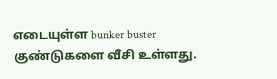எடையுள்ள bunker buster குண்டுகளை வீசி உள்ளது.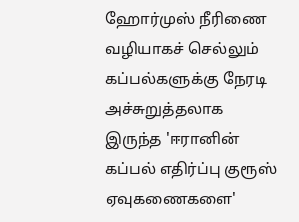ஹோர்முஸ் நீரிணை வழியாகச் செல்லும் கப்பல்களுக்கு நேரடி அச்சுறுத்தலாக இருந்த 'ஈரானின் கப்பல் எதிர்ப்பு குரூஸ் ஏவுகணைகளை'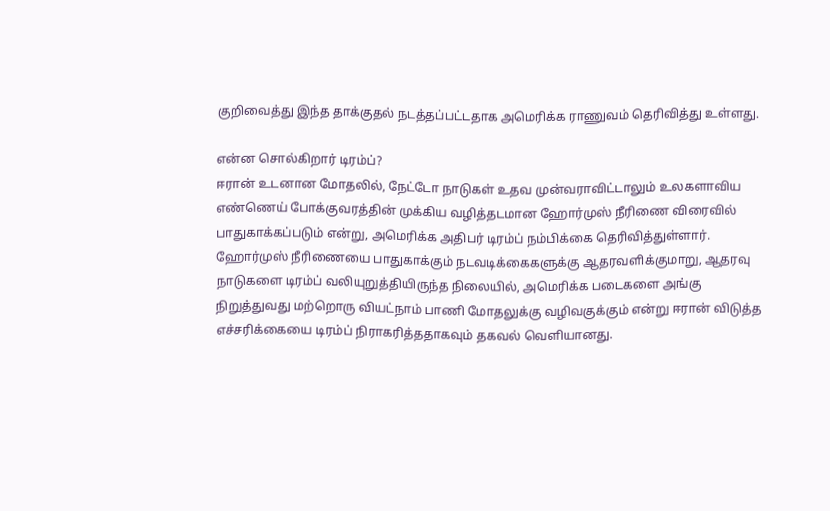குறிவைத்து இந்த தாக்குதல் நடத்தப்பட்டதாக அமெரிக்க ராணுவம் தெரிவித்து உள்ளது.

என்ன சொல்கிறார் டிரம்ப்?
ஈரான் உடனான மோதலில், நேட்டோ நாடுகள் உதவ முன்வராவிட்டாலும் உலகளாவிய எண்ணெய் போக்குவரத்தின் முக்கிய வழித்தடமான ஹோர்முஸ் நீரிணை விரைவில் பாதுகாக்கப்படும் என்று, அமெரிக்க அதிபர் டிரம்ப் நம்பிக்கை தெரிவித்துள்ளார். ஹோர்முஸ் நீரிணையை பாதுகாக்கும் நடவடிக்கைகளுக்கு ஆதரவளிக்குமாறு, ஆதரவு நாடுகளை டிரம்ப் வலியுறுத்தியிருந்த நிலையில், அமெரிக்க படைகளை அங்கு நிறுத்துவது மற்றொரு வியட்நாம் பாணி மோதலுக்கு வழிவகுக்கும் என்று ஈரான் விடுத்த எச்சரிக்கையை டிரம்ப் நிராகரித்ததாகவும் தகவல் வெளியானது.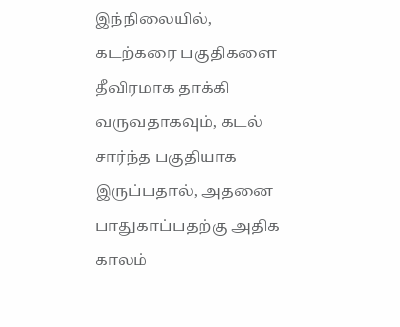இந்நிலையில், கடற்கரை பகுதிகளை தீவிரமாக தாக்கி வருவதாகவும், கடல் சார்ந்த பகுதியாக இருப்பதால், அதனை பாதுகாப்பதற்கு அதிக காலம்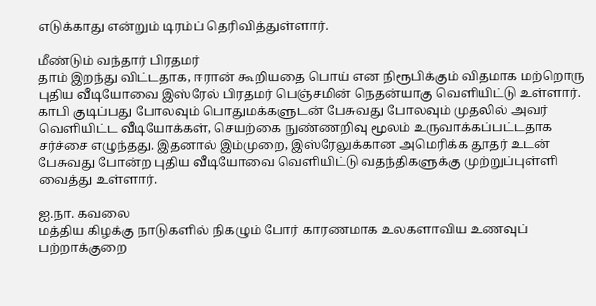எடுக்காது என்றும் டிரம்ப் தெரிவித்துள்ளார்.

மீண்டும் வந்தார் பிரதமர்
தாம் இறந்து விட்டதாக, ஈரான் கூறியதை பொய் என நிரூபிக்கும் விதமாக மற்றொரு புதிய வீடியோவை இஸ்ரேல் பிரதமர் பெஞ்சமின் நெதன்யாகு வெளியிட்டு உள்ளார். காபி குடிப்பது போலவும் பொதுமக்களுடன் பேசுவது போலவும் முதலில் அவர் வெளியிட்ட வீடியோக்கள், செயற்கை நுண்ணறிவு மூலம் உருவாக்கப்பட்டதாக சர்ச்சை எழுந்தது. இதனால் இம்முறை, இஸ்ரேலுக்கான அமெரிக்க தூதர் உடன் பேசுவது போன்ற புதிய வீடியோவை வெளியிட்டு வதந்திகளுக்கு முற்றுப்புள்ளி வைத்து உள்ளார்.

ஐ.நா. கவலை
மத்திய கிழக்கு நாடுகளில் நிகழும் போர் காரணமாக உலகளாவிய உணவுப் பற்றாக்குறை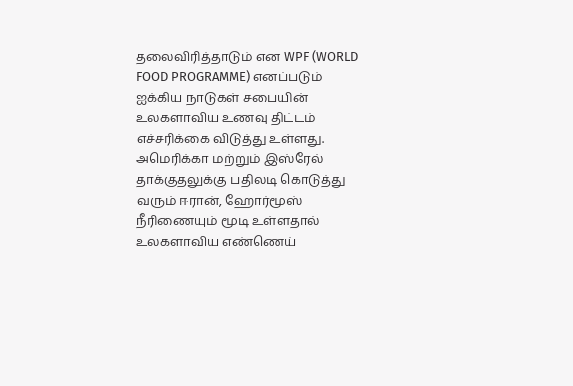தலைவிரித்தாடும் என WPF (WORLD FOOD PROGRAMME) எனப்படும் ஐக்கிய நாடுகள் சபையின் உலகளாவிய உணவு திட்டம் எச்சரிக்கை விடுத்து உள்ளது. அமெரிக்கா மற்றும் இஸ்ரேல் தாக்குதலுக்கு பதிலடி கொடுத்து வரும் ஈரான், ஹோர்மூஸ் நீரிணையும் மூடி உள்ளதால் உலகளாவிய எண்ணெய்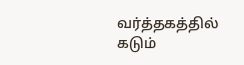வர்த்தகத்தில் கடும்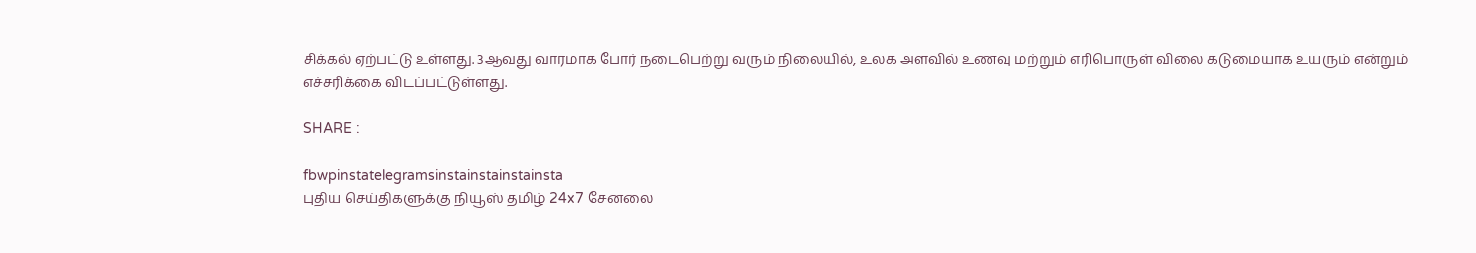சிக்கல் ஏற்பட்டு உள்ளது. 3ஆவது வாரமாக போர் நடைபெற்று வரும் நிலையில், உலக அளவில் உணவு மற்றும் எரிபொருள் விலை கடுமையாக உயரும் என்றும் எச்சரிக்கை விடப்பட்டுள்ளது.

SHARE :

fbwpinstatelegramsinstainstainstainsta
புதிய செய்திகளுக்கு நியூஸ் தமிழ் 24x7 சேனலை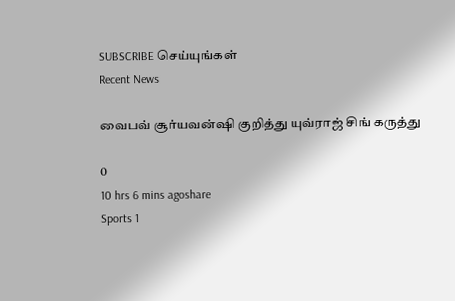SUBSCRIBE செய்யுங்கள்
Recent News

வைபவ் சூர்யவன்ஷி குறித்து யுவ்ராஜ் சிங் கருத்து

0
10 hrs 6 mins agoshare
Sports 1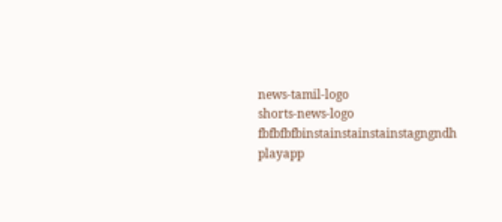news-tamil-logo
shorts-news-logo
fbfbfbfbinstainstainstainstagngndh
playapp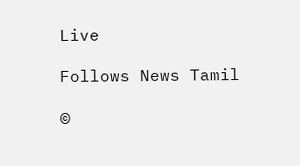Live

Follows News Tamil

©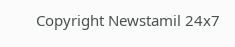Copyright Newstamil 24x7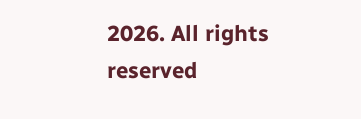2026. All rights reserved